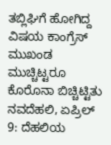ತಬ್ಲಿಘಿಗೆ ಹೋಗಿದ್ದ ವಿಷಯ ಕಾಂಗ್ರೆಸ್ ಮುಖಂಡ ಮುಚ್ಚಿಟ್ಟರೂ ಕೊರೊನಾ ಬಿಚ್ಚಿಟ್ಟಿತು
ನವದೆಹಲಿ, ಏಪ್ರಿಲ್ 9: ದೆಹಲಿಯ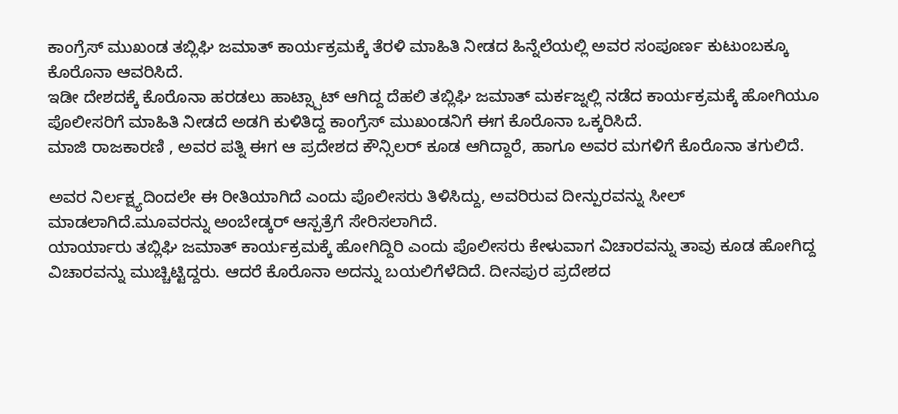ಕಾಂಗ್ರೆಸ್ ಮುಖಂಡ ತಬ್ಲಿಘಿ ಜಮಾತ್ ಕಾರ್ಯಕ್ರಮಕ್ಕೆ ತೆರಳಿ ಮಾಹಿತಿ ನೀಡದ ಹಿನ್ನೆಲೆಯಲ್ಲಿ ಅವರ ಸಂಪೂರ್ಣ ಕುಟುಂಬಕ್ಕೂ ಕೊರೊನಾ ಆವರಿಸಿದೆ.
ಇಡೀ ದೇಶದಕ್ಕೆ ಕೊರೊನಾ ಹರಡಲು ಹಾಟ್ಸ್ಪಾಟ್ ಆಗಿದ್ದ ದೆಹಲಿ ತಬ್ಲಿಘಿ ಜಮಾತ್ ಮರ್ಕಜ್ನಲ್ಲಿ ನಡೆದ ಕಾರ್ಯಕ್ರಮಕ್ಕೆ ಹೋಗಿಯೂ ಪೊಲೀಸರಿಗೆ ಮಾಹಿತಿ ನೀಡದೆ ಅಡಗಿ ಕುಳಿತಿದ್ದ ಕಾಂಗ್ರೆಸ್ ಮುಖಂಡನಿಗೆ ಈಗ ಕೊರೊನಾ ಒಕ್ಕರಿಸಿದೆ.
ಮಾಜಿ ರಾಜಕಾರಣಿ , ಅವರ ಪತ್ನಿ ಈಗ ಆ ಪ್ರದೇಶದ ಕೌನ್ಸಿಲರ್ ಕೂಡ ಆಗಿದ್ದಾರೆ, ಹಾಗೂ ಅವರ ಮಗಳಿಗೆ ಕೊರೊನಾ ತಗುಲಿದೆ.

ಅವರ ನಿರ್ಲಕ್ಷ್ಯದಿಂದಲೇ ಈ ರೀತಿಯಾಗಿದೆ ಎಂದು ಪೊಲೀಸರು ತಿಳಿಸಿದ್ದು, ಅವರಿರುವ ದೀನ್ಪುರವನ್ನು ಸೀಲ್ ಮಾಡಲಾಗಿದೆ.ಮೂವರನ್ನು ಅಂಬೇಡ್ಕರ್ ಆಸ್ಪತ್ರೆಗೆ ಸೇರಿಸಲಾಗಿದೆ.
ಯಾರ್ಯಾರು ತಬ್ಲಿಘಿ ಜಮಾತ್ ಕಾರ್ಯಕ್ರಮಕ್ಕೆ ಹೋಗಿದ್ದಿರಿ ಎಂದು ಪೊಲೀಸರು ಕೇಳುವಾಗ ವಿಚಾರವನ್ನು ತಾವು ಕೂಡ ಹೋಗಿದ್ದ ವಿಚಾರವನ್ನು ಮುಚ್ಚಿಟ್ಟಿದ್ದರು. ಆದರೆ ಕೊರೊನಾ ಅದನ್ನು ಬಯಲಿಗೆಳೆದಿದೆ. ದೀನಪುರ ಪ್ರದೇಶದ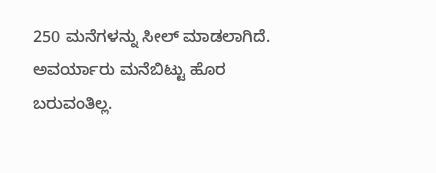250 ಮನೆಗಳನ್ನು ಸೀಲ್ ಮಾಡಲಾಗಿದೆ.
ಅವರ್ಯಾರು ಮನೆಬಿಟ್ಟು ಹೊರ ಬರುವಂತಿಲ್ಲ.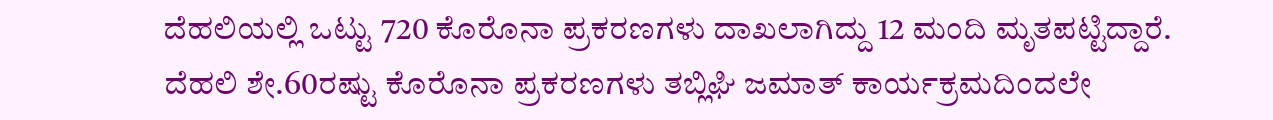ದೆಹಲಿಯಲ್ಲಿ ಒಟ್ಟು 720 ಕೊರೊನಾ ಪ್ರಕರಣಗಳು ದಾಖಲಾಗಿದ್ದು 12 ಮಂದಿ ಮೃತಪಟ್ಟಿದ್ದಾರೆ.
ದೆಹಲಿ ಶೇ.60ರಷ್ಟು ಕೊರೊನಾ ಪ್ರಕರಣಗಳು ತಬ್ಲಿಘಿ ಜಮಾತ್ ಕಾರ್ಯಕ್ರಮದಿಂದಲೇ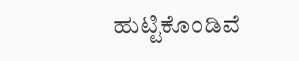ಹುಟ್ಟಿಕೊಂಡಿವೆ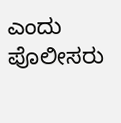ಎಂದು ಪೊಲೀಸರು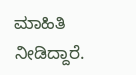ಮಾಹಿತಿ ನೀಡಿದ್ದಾರೆ.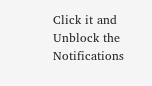Click it and Unblock the Notifications